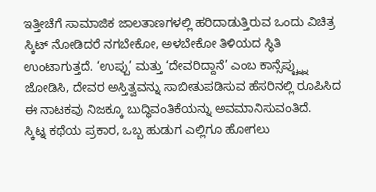ಇತ್ತೀಚೆಗೆ ಸಾಮಾಜಿಕ ಜಾಲತಾಣಗಳಲ್ಲಿ ಹರಿದಾಡುತ್ತಿರುವ ಒಂದು ವಿಚಿತ್ರ ಸ್ಕಿಟ್ ನೋಡಿದರೆ ನಗಬೇಕೋ, ಅಳಬೇಕೋ ತಿಳಿಯದ ಸ್ಥಿತಿ ಉಂಟಾಗುತ್ತದೆ. ‘ಉಪ್ಪು’ ಮತ್ತು ‘ದೇವರಿದ್ದಾನೆ’ ಎಂಬ ಕಾನ್ಸೆಪ್ಟ್ನ್ನು ಜೋಡಿಸಿ, ದೇವರ ಅಸ್ತಿತ್ವವನ್ನು ಸಾಬೀತುಪಡಿಸುವ ಹೆಸರಿನಲ್ಲಿ ರೂಪಿಸಿದ ಈ ನಾಟಕವು ನಿಜಕ್ಕೂ ಬುದ್ಧಿವಂತಿಕೆಯನ್ನು ಅವಮಾನಿಸುವಂತಿದೆ.
ಸ್ಕಿಟ್ನ ಕಥೆಯ ಪ್ರಕಾರ, ಒಬ್ಬ ಹುಡುಗ ಎಲ್ಲಿಗೂ ಹೋಗಲು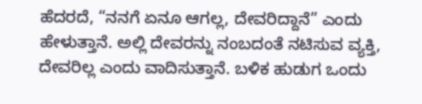ಹೆದರದೆ, “ನನಗೆ ಏನೂ ಆಗಲ್ಲ, ದೇವರಿದ್ದಾನೆ” ಎಂದು ಹೇಳುತ್ತಾನೆ. ಅಲ್ಲಿ ದೇವರನ್ನು ನಂಬದಂತೆ ನಟಿಸುವ ವ್ಯಕ್ತಿ, ದೇವರಿಲ್ಲ ಎಂದು ವಾದಿಸುತ್ತಾನೆ. ಬಳಿಕ ಹುಡುಗ ಒಂದು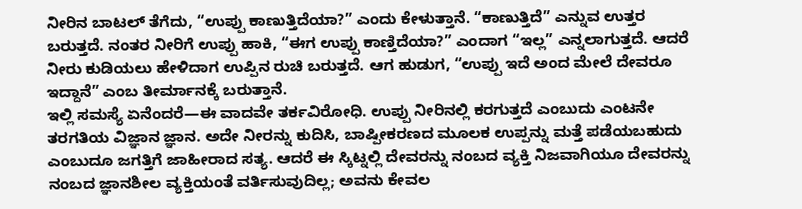ನೀರಿನ ಬಾಟಲ್ ತೆಗೆದು, “ಉಪ್ಪು ಕಾಣುತ್ತಿದೆಯಾ?” ಎಂದು ಕೇಳುತ್ತಾನೆ. “ಕಾಣುತ್ತಿದೆ” ಎನ್ನುವ ಉತ್ತರ ಬರುತ್ತದೆ. ನಂತರ ನೀರಿಗೆ ಉಪ್ಪು ಹಾಕಿ, “ಈಗ ಉಪ್ಪು ಕಾಣ್ತಿದೆಯಾ?” ಎಂದಾಗ “ಇಲ್ಲ” ಎನ್ನಲಾಗುತ್ತದೆ. ಆದರೆ ನೀರು ಕುಡಿಯಲು ಹೇಳಿದಾಗ ಉಪ್ಪಿನ ರುಚಿ ಬರುತ್ತದೆ. ಆಗ ಹುಡುಗ, “ಉಪ್ಪು ಇದೆ ಅಂದ ಮೇಲೆ ದೇವರೂ ಇದ್ದಾನೆ” ಎಂಬ ತೀರ್ಮಾನಕ್ಕೆ ಬರುತ್ತಾನೆ.
ಇಲ್ಲಿ ಸಮಸ್ಯೆ ಏನೆಂದರೆ—ಈ ವಾದವೇ ತರ್ಕವಿರೋಧಿ. ಉಪ್ಪು ನೀರಿನಲ್ಲಿ ಕರಗುತ್ತದೆ ಎಂಬುದು ಎಂಟನೇ ತರಗತಿಯ ವಿಜ್ಞಾನ ಜ್ಞಾನ. ಅದೇ ನೀರನ್ನು ಕುದಿಸಿ, ಬಾಷ್ಪೀಕರಣದ ಮೂಲಕ ಉಪ್ಪನ್ನು ಮತ್ತೆ ಪಡೆಯಬಹುದು ಎಂಬುದೂ ಜಗತ್ತಿಗೆ ಜಾಹೀರಾದ ಸತ್ಯ. ಆದರೆ ಈ ಸ್ಕಿಟ್ನಲ್ಲಿ ದೇವರನ್ನು ನಂಬದ ವ್ಯಕ್ತಿ ನಿಜವಾಗಿಯೂ ದೇವರನ್ನು ನಂಬದ ಜ್ಞಾನಶೀಲ ವ್ಯಕ್ತಿಯಂತೆ ವರ್ತಿಸುವುದಿಲ್ಲ; ಅವನು ಕೇವಲ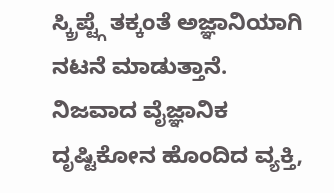ಸ್ಕ್ರಿಪ್ಟ್ಗೆ ತಕ್ಕಂತೆ ಅಜ್ಞಾನಿಯಾಗಿ ನಟನೆ ಮಾಡುತ್ತಾನೆ.
ನಿಜವಾದ ವೈಜ್ಞಾನಿಕ ದೃಷ್ಟಿಕೋನ ಹೊಂದಿದ ವ್ಯಕ್ತಿ,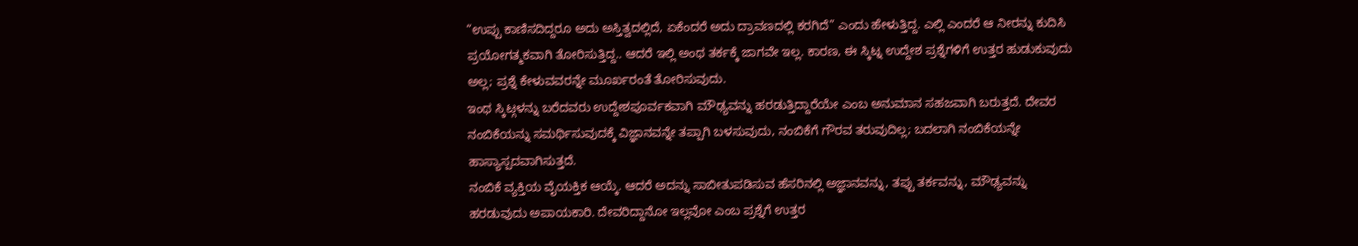“ಉಪ್ಪು ಕಾಣಿಸದಿದ್ದರೂ ಅದು ಅಸ್ತಿತ್ವದಲ್ಲಿದೆ, ಏಕೆಂದರೆ ಅದು ದ್ರಾವಣದಲ್ಲಿ ಕರಗಿದೆ” ಎಂದು ಹೇಳುತ್ತಿದ್ದ. ಎಲ್ಲಿ ಎಂದರೆ ಆ ನೀರನ್ನು ಕುದಿಸಿ ಪ್ರಯೋಗತ್ಮಕವಾಗಿ ತೋರಿಸುತ್ತಿದ್ದ.. ಆದರೆ ಇಲ್ಲಿ ಅಂಥ ತರ್ಕಕ್ಕೆ ಜಾಗವೇ ಇಲ್ಲ. ಕಾರಣ, ಈ ಸ್ಕಿಟ್ನ ಉದ್ದೇಶ ಪ್ರಶ್ನೆಗಳಿಗೆ ಉತ್ತರ ಹುಡುಕುವುದು ಅಲ್ಲ; ಪ್ರಶ್ನೆ ಕೇಳುವವರನ್ನೇ ಮೂರ್ಖರಂತೆ ತೋರಿಸುವುದು.
ಇಂಥ ಸ್ಕಿಟ್ಗಳನ್ನು ಬರೆದವರು ಉದ್ದೇಶಪೂರ್ವಕವಾಗಿ ಮೌಢ್ಯವನ್ನು ಹರಡುತ್ತಿದ್ದಾರೆಯೇ ಎಂಬ ಅನುಮಾನ ಸಹಜವಾಗಿ ಬರುತ್ತದೆ. ದೇವರ ನಂಬಿಕೆಯನ್ನು ಸಮರ್ಥಿಸುವುದಕ್ಕೆ ವಿಜ್ಞಾನವನ್ನೇ ತಪ್ಪಾಗಿ ಬಳಸುವುದು, ನಂಬಿಕೆಗೆ ಗೌರವ ತರುವುದಿಲ್ಲ; ಬದಲಾಗಿ ನಂಬಿಕೆಯನ್ನೇ ಹಾಸ್ಯಾಸ್ಪದವಾಗಿಸುತ್ತದೆ.
ನಂಬಿಕೆ ವ್ಯಕ್ತಿಯ ವೈಯಕ್ತಿಕ ಆಯ್ಕೆ. ಆದರೆ ಅದನ್ನು ಸಾಬೀತುಪಡಿಸುವ ಹೆಸರಿನಲ್ಲಿ ಅಜ್ಞಾನವನ್ನು, ತಪ್ಪು ತರ್ಕವನ್ನು, ಮೌಢ್ಯವನ್ನು ಹರಡುವುದು ಅಪಾಯಕಾರಿ. ದೇವರಿದ್ದಾನೋ ಇಲ್ಲವೋ ಎಂಬ ಪ್ರಶ್ನೆಗೆ ಉತ್ತರ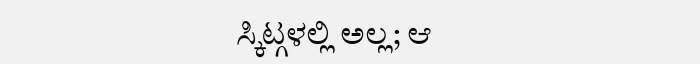ಸ್ಕಿಟ್ಗಳಲ್ಲಿ ಅಲ್ಲ; ಆ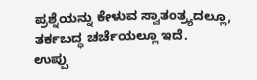ಪ್ರಶ್ನೆಯನ್ನು ಕೇಳುವ ಸ್ವಾತಂತ್ರ್ಯದಲ್ಲೂ, ತರ್ಕಬದ್ಧ ಚರ್ಚೆಯಲ್ಲೂ ಇದೆ.
ಉಪ್ಪು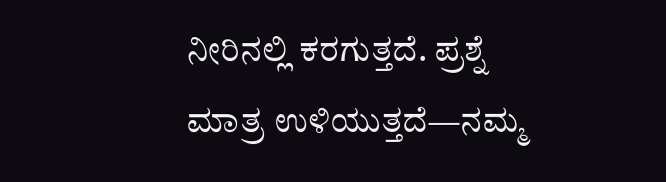ನೀರಿನಲ್ಲಿ ಕರಗುತ್ತದೆ. ಪ್ರಶ್ನೆ ಮಾತ್ರ ಉಳಿಯುತ್ತದೆ—ನಮ್ಮ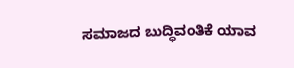ಸಮಾಜದ ಬುದ್ಧಿವಂತಿಕೆ ಯಾವ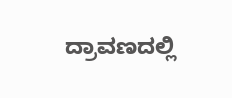ದ್ರಾವಣದಲ್ಲಿ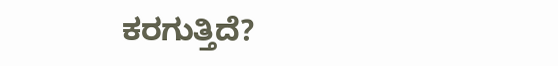ಕರಗುತ್ತಿದೆ?